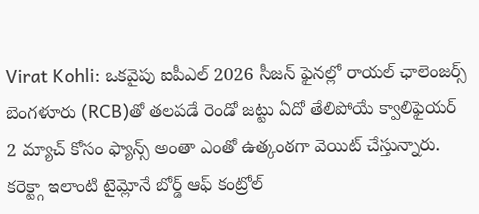Virat Kohli: ఒకవైపు ఐపీఎల్ 2026 సీజన్ ఫైనల్లో రాయల్ ఛాలెంజర్స్ బెంగళూరు (RCB)తో తలపడే రెండో జట్టు ఏదో తేలిపోయే క్వాలిఫైయర్ 2 మ్యాచ్ కోసం ఫ్యాన్స్ అంతా ఎంతో ఉత్కంఠగా వెయిట్ చేస్తున్నారు. కరెక్ట్గా ఇలాంటి టైమ్లోనే బోర్డ్ ఆఫ్ కంట్రోల్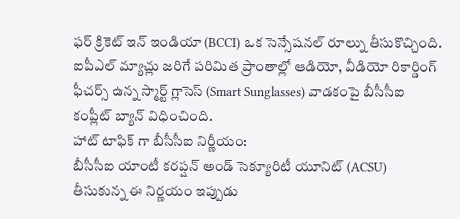ఫర్ క్రికెట్ ఇన్ ఇండియా (BCCI) ఒక సెన్సేషనల్ రూల్ను తీసుకొచ్చింది. ఐపీఎల్ మ్యాచ్లు జరిగే పరిమిత ప్రాంతాల్లో ఆడియో, వీడియో రికార్డింగ్ ఫీచర్స్ ఉన్న స్మార్ట్ గ్లాసెస్ (Smart Sunglasses) వాడకంపై బీసీసీఐ కంప్లీట్ బ్యాన్ విధించింది.
హాట్ టాఫిక్ గా బీసీసీఐ నిర్ణీయం:
బీసీసీఐ యాంటీ కరప్షన్ అండ్ సెక్యూరిటీ యూనిట్ (ACSU) తీసుకున్న ఈ నిర్ణయం ఇప్పుడు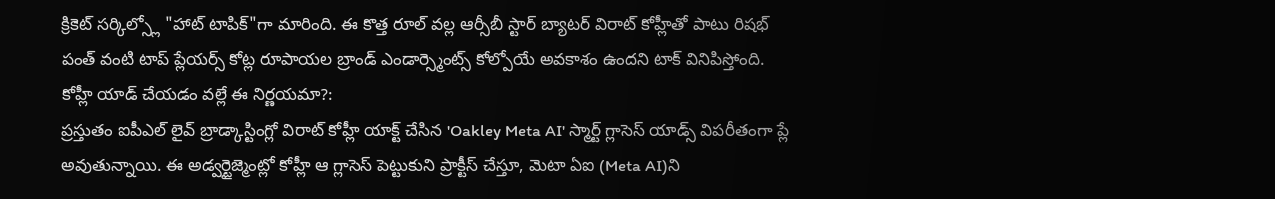క్రికెట్ సర్కిల్స్లో "హాట్ టాపిక్"గా మారింది. ఈ కొత్త రూల్ వల్ల ఆర్సీబీ స్టార్ బ్యాటర్ విరాట్ కోహ్లీతో పాటు రిషభ్ పంత్ వంటి టాప్ ప్లేయర్స్ కోట్ల రూపాయల బ్రాండ్ ఎండార్స్మెంట్స్ కోల్పోయే అవకాశం ఉందని టాక్ వినిపిస్తోంది.
కోహ్లీ యాడ్ చేయడం వల్లే ఈ నిర్ణయమా?:
ప్రస్తుతం ఐపీఎల్ లైవ్ బ్రాడ్కాస్టింగ్లో విరాట్ కోహ్లీ యాక్ట్ చేసిన 'Oakley Meta AI' స్మార్ట్ గ్లాసెస్ యాడ్స్ విపరీతంగా ప్లే అవుతున్నాయి. ఈ అడ్వర్టైజ్మెంట్లో కోహ్లీ ఆ గ్లాసెస్ పెట్టుకుని ప్రాక్టీస్ చేస్తూ, మెటా ఏఐ (Meta AI)ని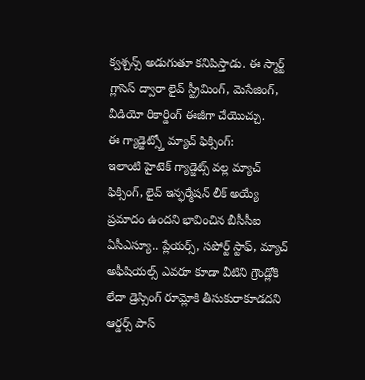క్వశ్చన్స్ అడుగుతూ కనిపిస్తాడు. ఈ స్మార్ట్ గ్లాసెస్ ద్వారా లైవ్ స్ట్రీమింగ్, మెసేజింగ్, వీడియో రికార్డింగ్ ఈజీగా చేయొచ్చు.
ఈ గ్యాడ్జెట్స్తో మ్యాచ్ ఫిక్సింగ్:
ఇలాంటి హైటెక్ గ్యాడ్జెట్స్ వల్ల మ్యాచ్ ఫిక్సింగ్, లైవ్ ఇన్ఫర్మేషన్ లీక్ అయ్యే ప్రమాదం ఉందని భావించిన బీసీసీఐ ఏసీఎస్యూ.. ప్లేయర్స్, సపోర్ట్ స్టాఫ్, మ్యాచ్ అఫీషియల్స్ ఎవరూ కూడా వీటిని గ్రౌండ్లోకి లేదా డ్రెస్సింగ్ రూమ్లోకి తీసుకురాకూడదని ఆర్డర్స్ పాస్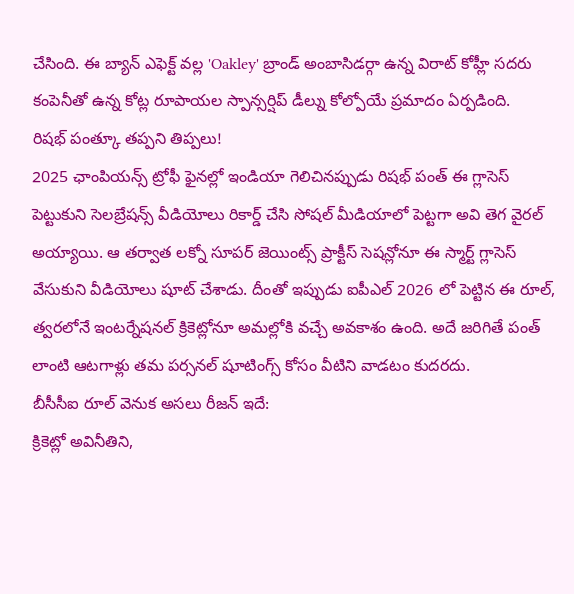చేసింది. ఈ బ్యాన్ ఎఫెక్ట్ వల్ల 'Oakley' బ్రాండ్ అంబాసిడర్గా ఉన్న విరాట్ కోహ్లీ సదరు కంపెనీతో ఉన్న కోట్ల రూపాయల స్పాన్సర్షిప్ డీల్ను కోల్పోయే ప్రమాదం ఏర్పడింది.
రిషభ్ పంత్కూ తప్పని తిప్పలు!
2025 ఛాంపియన్స్ ట్రోఫీ ఫైనల్లో ఇండియా గెలిచినప్పుడు రిషభ్ పంత్ ఈ గ్లాసెస్ పెట్టుకుని సెలబ్రేషన్స్ వీడియోలు రికార్డ్ చేసి సోషల్ మీడియాలో పెట్టగా అవి తెగ వైరల్ అయ్యాయి. ఆ తర్వాత లక్నో సూపర్ జెయింట్స్ ప్రాక్టీస్ సెషన్లోనూ ఈ స్మార్ట్ గ్లాసెస్ వేసుకుని వీడియోలు షూట్ చేశాడు. దీంతో ఇప్పుడు ఐపీఎల్ 2026 లో పెట్టిన ఈ రూల్, త్వరలోనే ఇంటర్నేషనల్ క్రికెట్లోనూ అమల్లోకి వచ్చే అవకాశం ఉంది. అదే జరిగితే పంత్ లాంటి ఆటగాళ్లు తమ పర్సనల్ షూటింగ్స్ కోసం వీటిని వాడటం కుదరదు.
బీసీసీఐ రూల్ వెనుక అసలు రీజన్ ఇదే:
క్రికెట్లో అవినీతిని,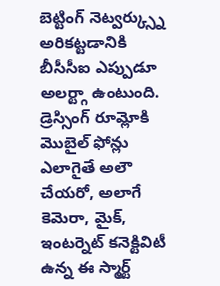బెట్టింగ్ నెట్వర్క్స్ను అరికట్టడానికి బీసీసీఐ ఎప్పుడూ అలర్ట్గా ఉంటుంది. డ్రెస్సింగ్ రూమ్లోకి మొబైల్ ఫోన్లు ఎలాగైతే అలౌ చేయరో, అలాగే కెమెరా, మైక్, ఇంటర్నెట్ కనెక్టివిటీ ఉన్న ఈ స్మార్ట్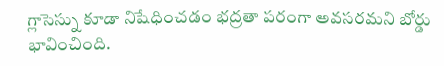గ్లాసెస్ను కూడా నిషేధించడం భద్రతా పరంగా అవసరమని బోర్డు భావించింది.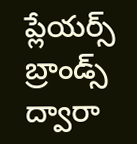ప్లేయర్స్ బ్రాండ్స్ ద్వారా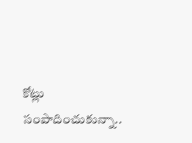కోట్లు సంపాదించుకున్నా..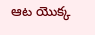ఆట యొక్క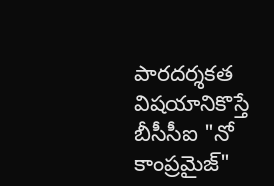పారదర్శకత విషయానికొస్తే బీసీసీఐ "నో కాంప్రమైజ్"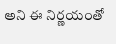అని ఈ నిర్ణయంతో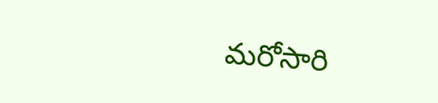మరోసారి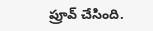ప్రూవ్ చేసింది.